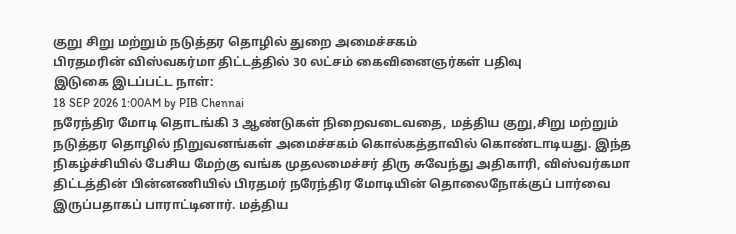குறு சிறு மற்றும் நடுத்தர தொழில் துறை அமைச்சகம்
பிரதமரின் விஸ்வகர்மா திட்டத்தில் 30 லட்சம் கைவினைஞர்கள் பதிவு
இடுகை இடப்பட்ட நாள்:
18 SEP 2026 1:00AM by PIB Chennai
நரேந்திர மோடி தொடங்கி 3 ஆண்டுகள் நிறைவடைவதை, மத்திய குறு,சிறு மற்றும் நடுத்தர தொழில் நிறுவனங்கள் அமைச்சகம் கொல்கத்தாவில் கொண்டாடியது. இந்த நிகழ்ச்சியில் பேசிய மேற்கு வங்க முதலமைச்சர் திரு சுவேந்து அதிகாரி, விஸ்வர்கமா திட்டத்தின் பின்னணியில் பிரதமர் நரேந்திர மோடியின் தொலைநோக்குப் பார்வை இருப்பதாகப் பாராட்டினார். மத்திய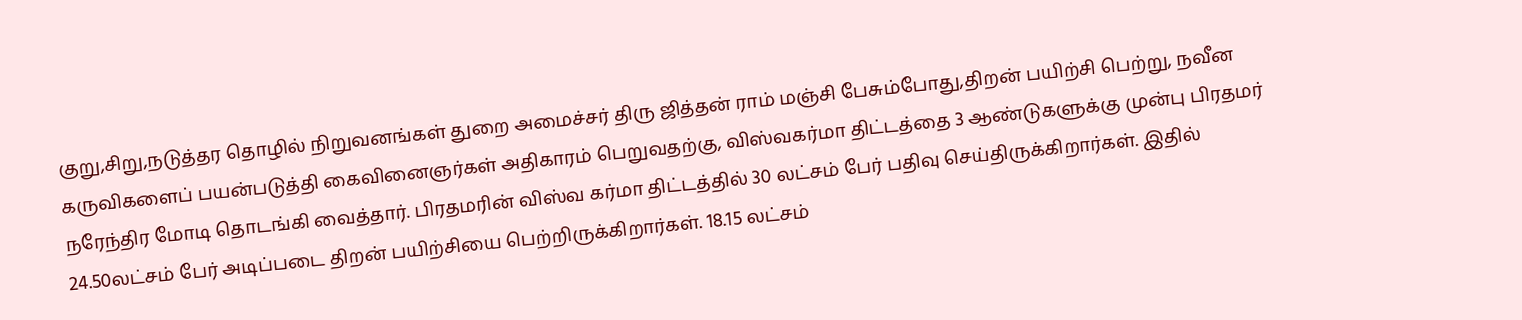குறு,சிறு,நடுத்தர தொழில் நிறுவனங்கள் துறை அமைச்சர் திரு ஜித்தன் ராம் மஞ்சி பேசும்போது,திறன் பயிற்சி பெற்று, நவீன கருவிகளைப் பயன்படுத்தி கைவினைஞர்கள் அதிகாரம் பெறுவதற்கு, விஸ்வகர்மா திட்டத்தை 3 ஆண்டுகளுக்கு முன்பு பிரதமர் நரேந்திர மோடி தொடங்கி வைத்தார். பிரதமரின் விஸ்வ கர்மா திட்டத்தில் 30 லட்சம் பேர் பதிவு செய்திருக்கிறார்கள். இதில் 24.50லட்சம் பேர் அடிப்படை திறன் பயிற்சியை பெற்றிருக்கிறார்கள். 18.15 லட்சம்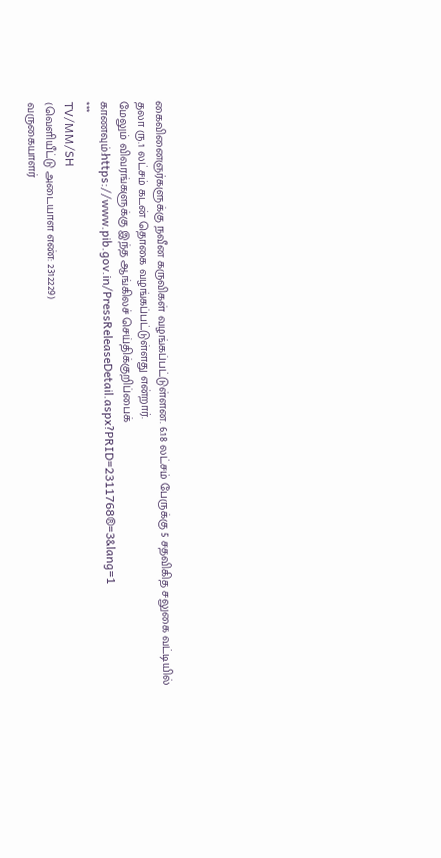கைவினைஞர்களுக்கு நவீன கருவிகள் வழங்கப்பட்டுள்ளன. 6.18 லட்சம் பேருக்கு 5 சதவிகித சலுகை வட்டியில் தலா ரு.1 லட்சம் கடன் தொகை வழங்கப்பட்டுள்ளது என்றார்.
மேலும் விவரங்களுக்கு இந்த ஆங்கிலச் செய்திக்குறிப்பைக் காணவும்:https://www.pib.gov.in/PressReleaseDetail.aspx?PRID=2311768®=3&lang=1
***
TV/MM/SH
(வெளியீட்டு அடையாள எண்: 2312229)
வருகையாளர்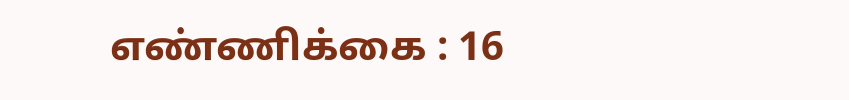எண்ணிக்கை : 16